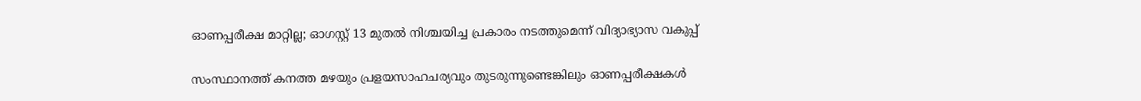ഓണപ്പരീക്ഷ മാറ്റില്ല; ഓഗസ്റ്റ് 13 മുതൽ നിശ്ചയിച്ച പ്രകാരം നടത്തുമെന്ന് വിദ്യാഭ്യാസ വകുപ്പ്

സംസ്ഥാനത്ത് കനത്ത മഴയും പ്രളയസാഹചര്യവും തുടരുന്നുണ്ടെങ്കിലും ഓണപ്പരീക്ഷകൾ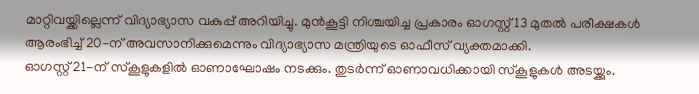മാറ്റിവയ്ക്കില്ലെന്ന് വിദ്യാഭ്യാസ വകുപ്പ് അറിയിച്ചു. മുൻകൂട്ടി നിശ്ചയിച്ച പ്രകാരം ഓഗസ്റ്റ് 13 മുതൽ പരീക്ഷകൾ ആരംഭിച്ച് 20-ന് അവസാനിക്കുമെന്നും വിദ്യാഭ്യാസ മന്ത്രിയുടെ ഓഫീസ് വ്യക്തമാക്കി.
ഓഗസ്റ്റ് 21-ന് സ്കൂളുകളിൽ ഓണാഘോഷം നടക്കും. തുടർന്ന് ഓണാവധിക്കായി സ്കൂളുകൾ അടയ്ക്കും.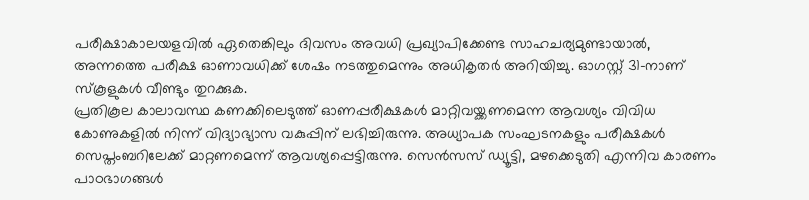പരീക്ഷാകാലയളവിൽ ഏതെങ്കിലും ദിവസം അവധി പ്രഖ്യാപിക്കേണ്ട സാഹചര്യമുണ്ടായാൽ, അന്നത്തെ പരീക്ഷ ഓണാവധിക്ക് ശേഷം നടത്തുമെന്നും അധികൃതർ അറിയിച്ചു. ഓഗസ്റ്റ് 31-നാണ് സ്കൂളുകൾ വീണ്ടും തുറക്കുക.
പ്രതികൂല കാലാവസ്ഥ കണക്കിലെടുത്ത് ഓണപ്പരീക്ഷകൾ മാറ്റിവയ്ക്കണമെന്ന ആവശ്യം വിവിധ കോണുകളിൽ നിന്ന് വിദ്യാഭ്യാസ വകുപ്പിന് ലഭിച്ചിരുന്നു. അധ്യാപക സംഘടനകളും പരീക്ഷകൾ സെപ്തംബറിലേക്ക് മാറ്റണമെന്ന് ആവശ്യപ്പെട്ടിരുന്നു. സെൻസസ് ഡ്യൂട്ടി, മഴക്കെടുതി എന്നിവ കാരണം പാഠഭാഗങ്ങൾ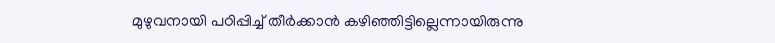മുഴുവനായി പഠിപ്പിച്ച് തീർക്കാൻ കഴിഞ്ഞിട്ടില്ലെന്നായിരുന്നു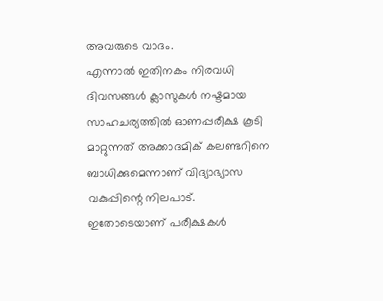അവരുടെ വാദം.
എന്നാൽ ഇതിനകം നിരവധി ദിവസങ്ങൾ ക്ലാസുകൾ നഷ്ടമായ സാഹചര്യത്തിൽ ഓണപ്പരീക്ഷ കൂടി മാറ്റുന്നത് അക്കാദമിക് കലണ്ടറിനെ ബാധിക്കുമെന്നാണ് വിദ്യാഭ്യാസ വകുപ്പിന്റെ നിലപാട്. ഇതോടെയാണ് പരീക്ഷകൾ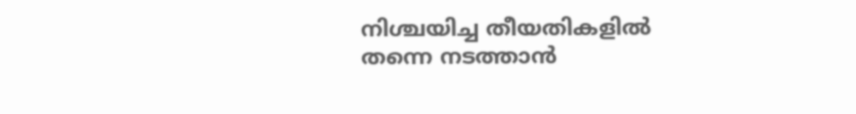നിശ്ചയിച്ച തീയതികളിൽ തന്നെ നടത്താൻ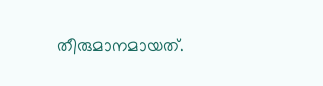തീരുമാനമായത്.